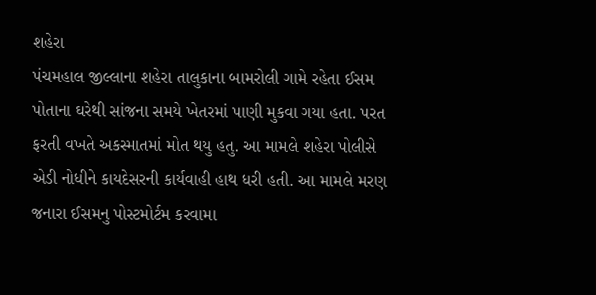શહેરા
પંચમહાલ જીલ્લાના શહેરા તાલુકાના બામરોલી ગામે રહેતા ઈસમ પોતાના ઘરેથી સાંજના સમયે ખેતરમાં પાણી મુકવા ગયા હતા. પરત ફરતી વખતે અકસ્માતમાં મોત થયુ હતુ. આ મામલે શહેરા પોલીસે એડી નોધીને કાયદેસરની કાર્યવાહી હાથ ધરી હતી. આ મામલે મરણ જનારા ઈસમનુ પોસ્ટમોર્ટમ કરવામા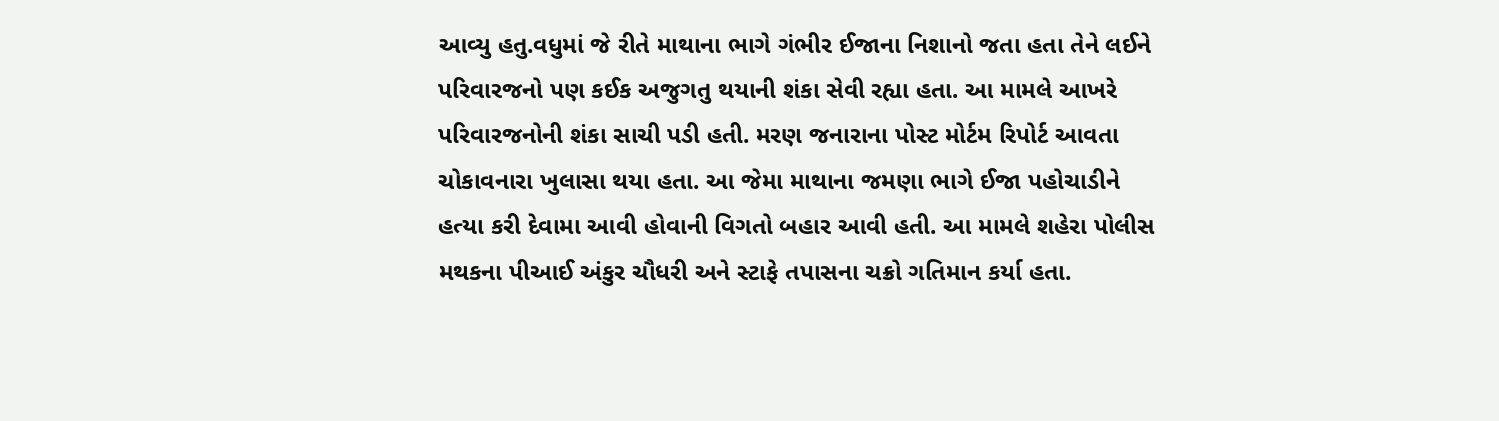આવ્યુ હતુ.વધુમાં જે રીતે માથાના ભાગે ગંભીર ઈજાના નિશાનો જતા હતા તેને લઈને પરિવારજનો પણ કઈક અજુગતુ થયાની શંકા સેવી રહ્યા હતા. આ મામલે આખરે પરિવારજનોની શંકા સાચી પડી હતી. મરણ જનારાના પોસ્ટ મોર્ટમ રિપોર્ટ આવતા ચોકાવનારા ખુલાસા થયા હતા. આ જેમા માથાના જમણા ભાગે ઈજા પહોચાડીને હત્યા કરી દેવામા આવી હોવાની વિગતો બહાર આવી હતી. આ મામલે શહેરા પોલીસ મથકના પીઆઈ અંકુર ચૌધરી અને સ્ટાફે તપાસના ચક્રો ગતિમાન કર્યા હતા.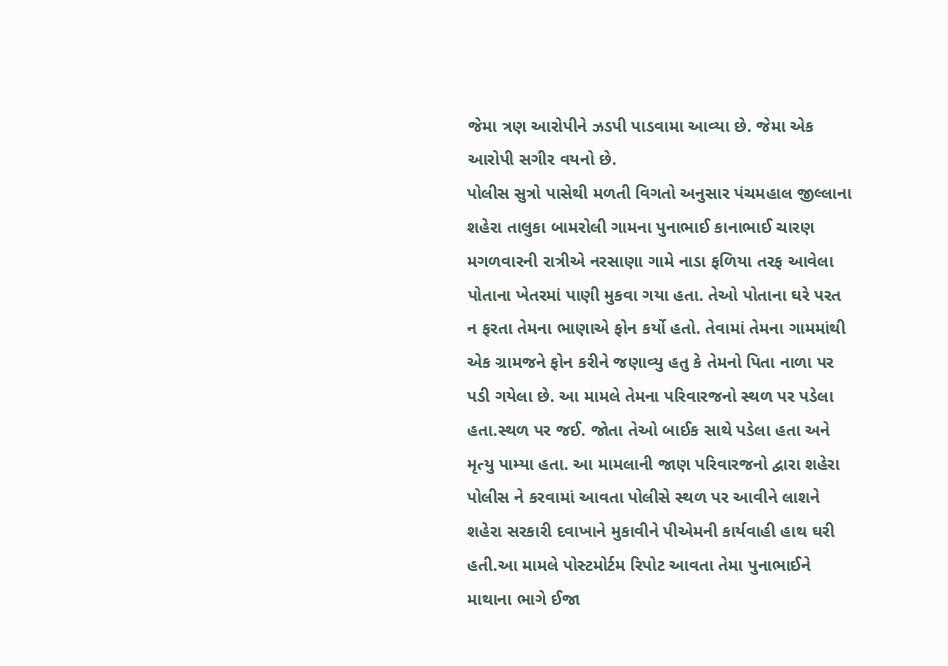જેમા ત્રણ આરોપીને ઝડપી પાડવામા આવ્યા છે. જેમા એક આરોપી સગીર વયનો છે.
પોલીસ સુત્રો પાસેથી મળતી વિગતો અનુસાર પંચમહાલ જીલ્લાના શહેરા તાલુકા બામરોલી ગામના પુનાભાઈ કાનાભાઈ ચારણ મગળવારની રાત્રીએ નરસાણા ગામે નાડા ફળિયા તરફ આવેલા પોતાના ખેતરમાં પાણી મુકવા ગયા હતા. તેઓ પોતાના ઘરે પરત ન ફરતા તેમના ભાણાએ ફોન કર્યો હતો. તેવામાં તેમના ગામમાંથી એક ગ્રામજને ફોન કરીને જણાવ્યુ હતુ કે તેમનો પિતા નાળા પર પડી ગયેલા છે. આ મામલે તેમના પરિવારજનો સ્થળ પર પડેલા હતા.સ્થળ પર જઈ. જોતા તેઓ બાઈક સાથે પડેલા હતા અને મૃત્યુ પામ્યા હતા. આ મામલાની જાણ પરિવારજનો દ્વારા શહેરા પોલીસ ને કરવામાં આવતા પોલીસે સ્થળ પર આવીને લાશને શહેરા સરકારી દવાખાને મુકાવીને પીએમની કાર્યવાહી હાથ ઘરી હતી.આ મામલે પોસ્ટમોર્ટમ રિપોટ આવતા તેમા પુનાભાઈને માથાના ભાગે ઈજા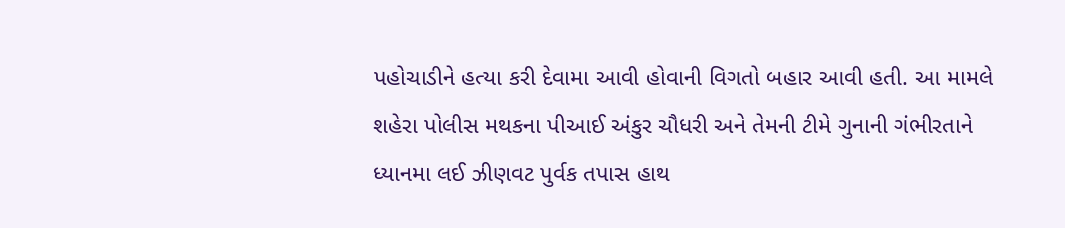પહોચાડીને હત્યા કરી દેવામા આવી હોવાની વિગતો બહાર આવી હતી. આ મામલે શહેરા પોલીસ મથકના પીઆઈ અંકુર ચૌધરી અને તેમની ટીમે ગુનાની ગંભીરતાને ધ્યાનમા લઈ ઝીણવટ પુર્વક તપાસ હાથ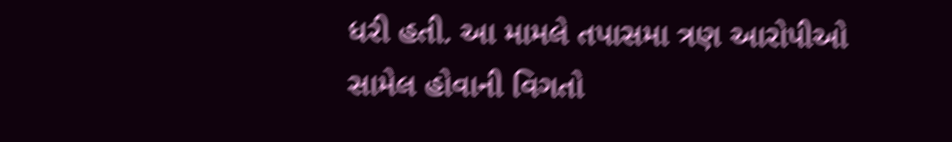ધરી હતી. આ મામલે તપાસમા ત્રણ આરોપીઓ સામેલ હોવાની વિગતો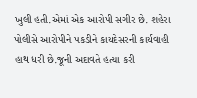ખુલી હતી.એમાં એક આરોપી સગીર છે. શહેરા પોલીસે આરોપીને પકડીને કાયદેસરની કાર્યવાહી હાથ ધરી છે.જૂની અદાવતે હત્યા કરી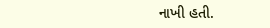નાખી હતી.